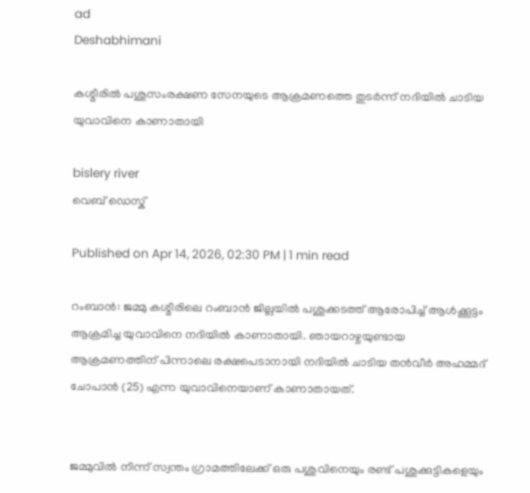ad
Deshabhimani

കശ്മീരിൽ പശുസംരക്ഷണ സേനയുടെ ആക്രമണത്തെ തുടര്‍ന്ന് നദിയിൽ ചാടിയ യുവാവിനെ കാണാതായി

bislery river
വെബ് ഡെസ്ക്

Published on Apr 14, 2026, 02:30 PM | 1 min read

റംബാൻ: ജമ്മു കശ്മീരിലെ റംബാൻ ജില്ലയിൽ പശുക്കടത്ത് ആരോപിച്ച് ആൾക്കൂട്ടം ആക്രമിച്ച യുവാവിനെ നദിയിൽ കാണാതായി. ഞായറാഴ്ചയുണ്ടായ ആക്രമണത്തിന് പിന്നാലെ രക്ഷപെടാനായി നദിയിൽ ചാടിയ തൻവീർ അഹമ്മദ് ചോപാൻ (25) എന്ന യുവാവിനെയാണ് കാണാതായത്.


ജമ്മുവിൽ നിന്ന് സ്വന്തം ഗ്രാമത്തിലേക്ക് ഒരു പശുവിനെയും രണ്ട് പശുക്കുട്ടികളെയും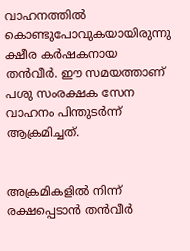വാഹനത്തിൽ കൊണ്ടുപോവുകയായിരുന്നു ക്ഷീര കര്‍ഷകനായ തൻവീർ. ഈ സമയത്താണ് പശു സംരക്ഷക സേന വാഹനം പിന്തുടർന്ന് ആക്രമിച്ചത്.


അക്രമികളിൽ നിന്ന് രക്ഷപ്പെടാൻ തൻവീർ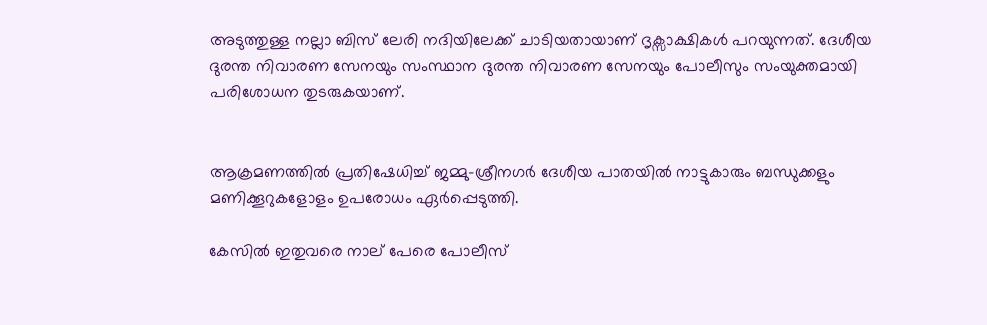അടുത്തുള്ള നല്ലാ ബിസ് ലേരി നദിയിലേക്ക് ചാടിയതായാണ് ദൃക്സാക്ഷികൾ പറയുന്നത്. ദേശീയ ദുരന്ത നിവാരണ സേനയും സംസ്ഥാന ദുരന്ത നിവാരണ സേനയും പോലീസും സംയുക്തമായി പരിശോധന തുടരുകയാണ്.


ആക്രമണത്തിൽ പ്രതിഷേധിച്ച് ജമ്മു-ശ്രീനഗർ ദേശീയ പാതയിൽ നാട്ടുകാരും ബന്ധുക്കളും മണിക്കൂറുകളോളം ഉപരോധം ഏർപ്പെടുത്തി.

കേസിൽ ഇതുവരെ നാല് പേരെ പോലീസ്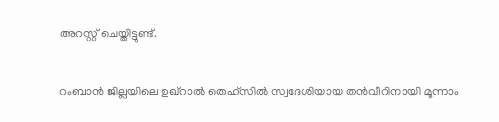അറസ്റ്റ് ചെയ്തിട്ടുണ്ട്.


റംബാൻ ജില്ലയിലെ ഉഖ്‌റാൽ തെഹ്‌സിൽ സ്വദേശിയായ തൻവീറിനായി മൂന്നാം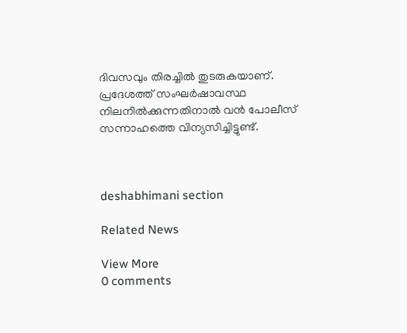ദിവസവും തിരച്ചിൽ തുടരുകയാണ്. പ്രദേശത്ത് സംഘർഷാവസ്ഥ നിലനിൽക്കുന്നതിനാൽ വൻ പോലീസ് സന്നാഹത്തെ വിന്യസിച്ചിട്ടുണ്ട്.



deshabhimani section

Related News

View More
0 comments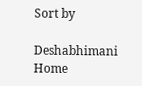Sort by

Deshabhimani
Home